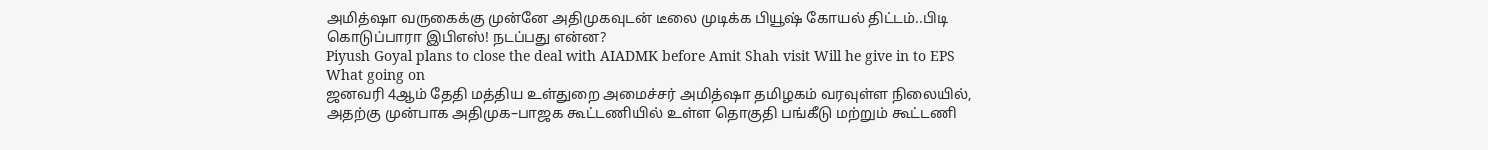அமித்ஷா வருகைக்கு முன்னே அதிமுகவுடன் டீலை முடிக்க பியூஷ் கோயல் திட்டம்..பிடி கொடுப்பாரா இபிஎஸ்! நடப்பது என்ன?
Piyush Goyal plans to close the deal with AIADMK before Amit Shah visit Will he give in to EPS What going on
ஜனவரி 4ஆம் தேதி மத்திய உள்துறை அமைச்சர் அமித்ஷா தமிழகம் வரவுள்ள நிலையில், அதற்கு முன்பாக அதிமுக–பாஜக கூட்டணியில் உள்ள தொகுதி பங்கீடு மற்றும் கூட்டணி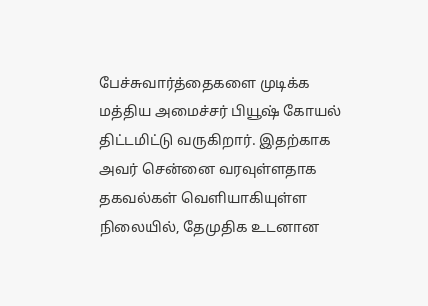பேச்சுவார்த்தைகளை முடிக்க மத்திய அமைச்சர் பியூஷ் கோயல் திட்டமிட்டு வருகிறார். இதற்காக அவர் சென்னை வரவுள்ளதாக தகவல்கள் வெளியாகியுள்ள நிலையில், தேமுதிக உடனான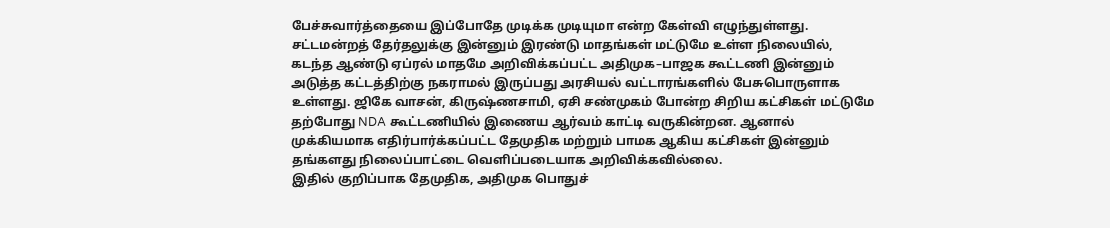பேச்சுவார்த்தையை இப்போதே முடிக்க முடியுமா என்ற கேள்வி எழுந்துள்ளது.
சட்டமன்றத் தேர்தலுக்கு இன்னும் இரண்டு மாதங்கள் மட்டுமே உள்ள நிலையில், கடந்த ஆண்டு ஏப்ரல் மாதமே அறிவிக்கப்பட்ட அதிமுக–பாஜக கூட்டணி இன்னும் அடுத்த கட்டத்திற்கு நகராமல் இருப்பது அரசியல் வட்டாரங்களில் பேசுபொருளாக உள்ளது. ஜிகே வாசன், கிருஷ்ணசாமி, ஏசி சண்முகம் போன்ற சிறிய கட்சிகள் மட்டுமே தற்போது NDA கூட்டணியில் இணைய ஆர்வம் காட்டி வருகின்றன. ஆனால் முக்கியமாக எதிர்பார்க்கப்பட்ட தேமுதிக மற்றும் பாமக ஆகிய கட்சிகள் இன்னும் தங்களது நிலைப்பாட்டை வெளிப்படையாக அறிவிக்கவில்லை.
இதில் குறிப்பாக தேமுதிக, அதிமுக பொதுச்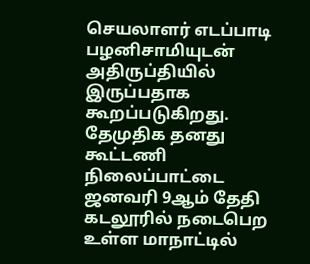செயலாளர் எடப்பாடி பழனிசாமியுடன் அதிருப்தியில் இருப்பதாக கூறப்படுகிறது. தேமுதிக தனது கூட்டணி நிலைப்பாட்டை ஜனவரி 9ஆம் தேதி கடலூரில் நடைபெற உள்ள மாநாட்டில்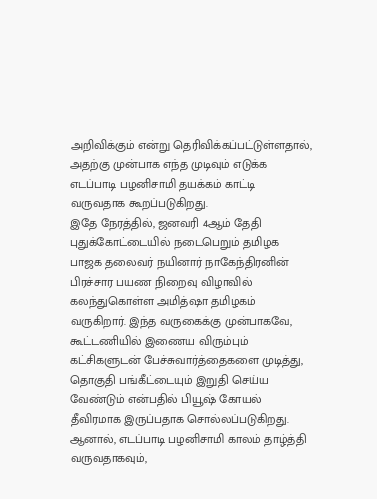அறிவிக்கும் என்று தெரிவிக்கப்பட்டுள்ளதால், அதற்கு முன்பாக எந்த முடிவும் எடுக்க எடப்பாடி பழனிசாமி தயக்கம் காட்டி வருவதாக கூறப்படுகிறது.
இதே நேரத்தில், ஜனவரி 4ஆம் தேதி புதுக்கோட்டையில் நடைபெறும் தமிழக பாஜக தலைவர் நயினார் நாகேந்திரனின் பிரச்சார பயண நிறைவு விழாவில் கலந்துகொள்ள அமித்ஷா தமிழகம் வருகிறார். இந்த வருகைக்கு முன்பாகவே, கூட்டணியில் இணைய விரும்பும் கட்சிகளுடன் பேச்சுவார்த்தைகளை முடித்து, தொகுதி பங்கீட்டையும் இறுதி செய்ய வேண்டும் என்பதில் பியூஷ் கோயல் தீவிரமாக இருப்பதாக சொல்லப்படுகிறது.
ஆனால், எடப்பாடி பழனிசாமி காலம் தாழ்த்தி வருவதாகவும்,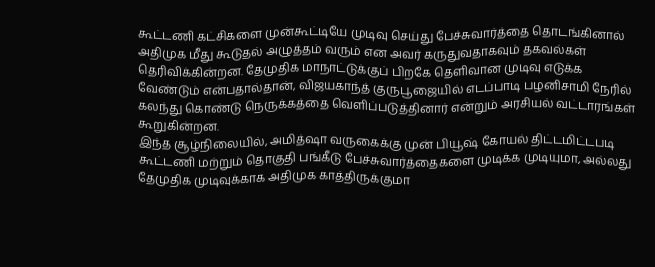கூட்டணி கட்சிகளை முன்கூட்டியே முடிவு செய்து பேச்சுவார்த்தை தொடங்கினால் அதிமுக மீது கூடுதல் அழுத்தம் வரும் என அவர் கருதுவதாகவும் தகவல்கள் தெரிவிக்கின்றன. தேமுதிக மாநாட்டுக்குப் பிறகே தெளிவான முடிவு எடுக்க வேண்டும் என்பதால்தான், விஜயகாந்த் குருபூஜையில் எடப்பாடி பழனிசாமி நேரில் கலந்து கொண்டு நெருக்கத்தை வெளிப்படுத்தினார் என்றும் அரசியல் வட்டாரங்கள் கூறுகின்றன.
இந்த சூழ்நிலையில், அமித்ஷா வருகைக்கு முன் பியூஷ் கோயல் திட்டமிட்டபடி கூட்டணி மற்றும் தொகுதி பங்கீடு பேச்சுவார்த்தைகளை முடிக்க முடியுமா, அல்லது தேமுதிக முடிவுக்காக அதிமுக காத்திருக்குமா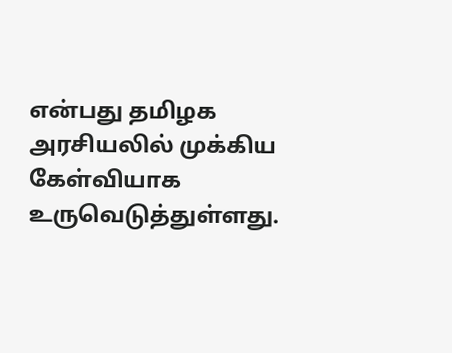என்பது தமிழக அரசியலில் முக்கிய கேள்வியாக உருவெடுத்துள்ளது.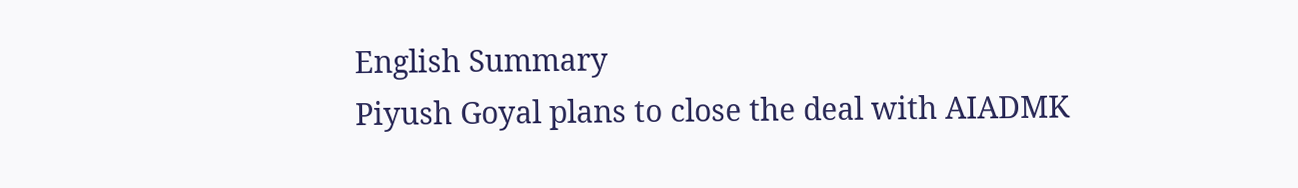English Summary
Piyush Goyal plans to close the deal with AIADMK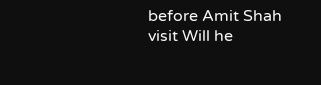before Amit Shah visit Will he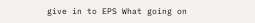give in to EPS What going on